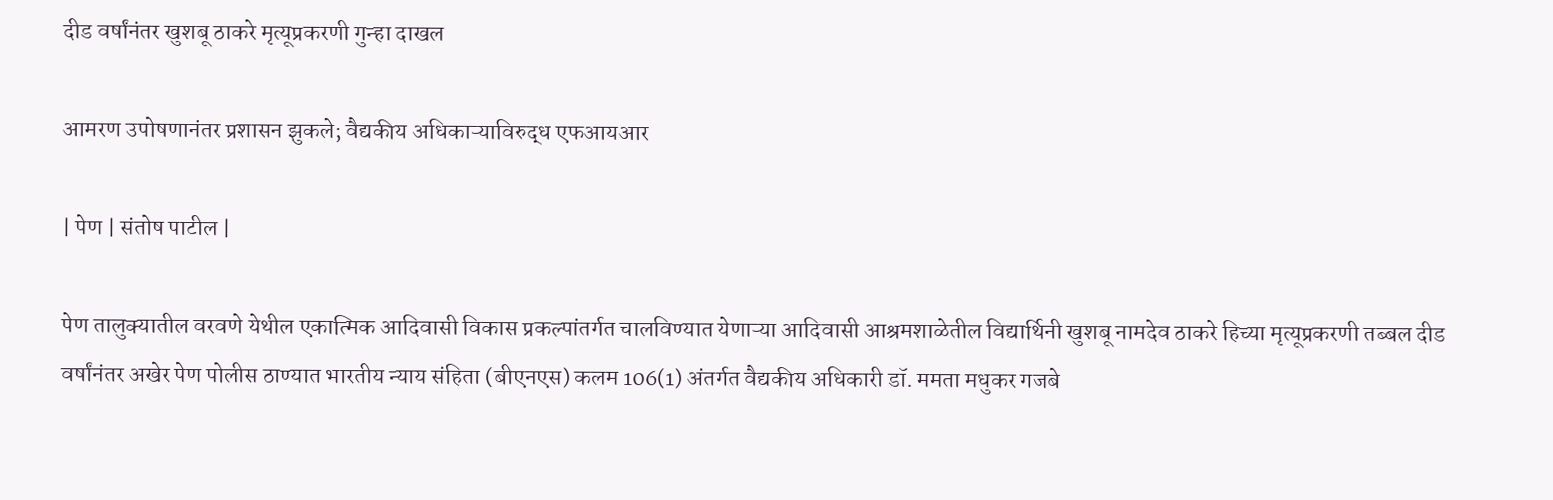दीड वर्षांनंतर खुशबू ठाकरे मृत्यूप्रकरणी गुन्हा दाखल

आमरण उपोषणानंतर प्रशासन झुकले; वैद्यकीय अधिकाऱ्याविरुद्ध एफआयआर

| पेण | संतोष पाटील |

पेण तालुक्यातील वरवणे येथील एकात्मिक आदिवासी विकास प्रकल्पांतर्गत चालविण्यात येणाऱ्या आदिवासी आश्रमशाळेतील विद्यार्थिनी खुशबू नामदेव ठाकरे हिच्या मृत्यूप्रकरणी तब्बल दीड वर्षांनंतर अखेर पेण पोलीस ठाण्यात भारतीय न्याय संहिता (बीएनएस) कलम 106(1) अंतर्गत वैद्यकीय अधिकारी डॉ. ममता मधुकर गजबे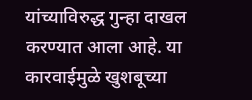यांच्याविरुद्ध गुन्हा दाखल करण्यात आला आहे. या कारवाईमुळे खुशबूच्या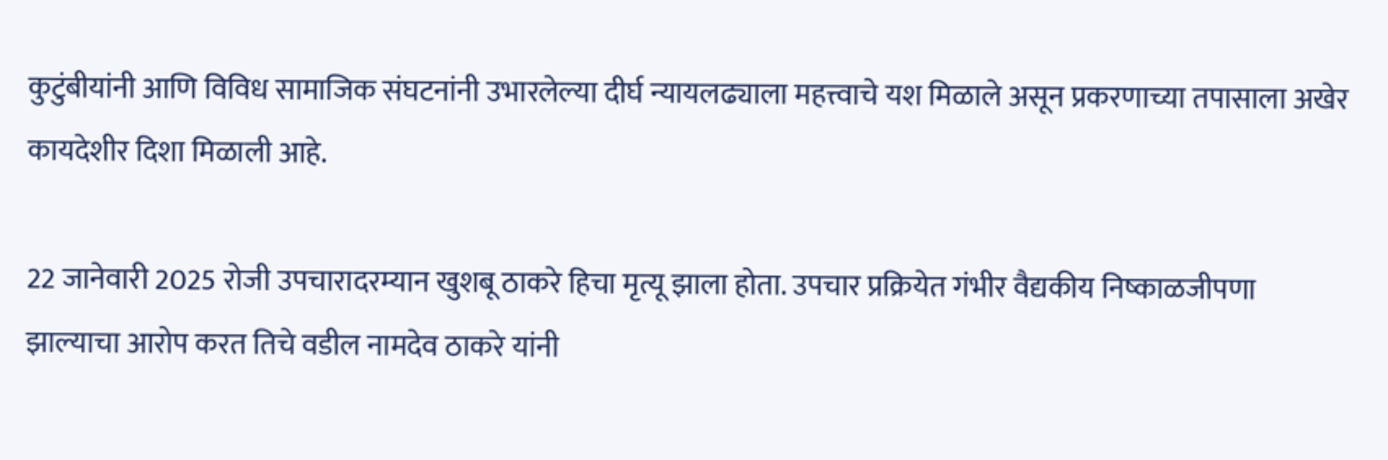कुटुंबीयांनी आणि विविध सामाजिक संघटनांनी उभारलेल्या दीर्घ न्यायलढ्याला महत्त्वाचे यश मिळाले असून प्रकरणाच्या तपासाला अखेर कायदेशीर दिशा मिळाली आहे.

22 जानेवारी 2025 रोजी उपचारादरम्यान खुशबू ठाकरे हिचा मृत्यू झाला होता. उपचार प्रक्रियेत गंभीर वैद्यकीय निष्काळजीपणा झाल्याचा आरोप करत तिचे वडील नामदेव ठाकरे यांनी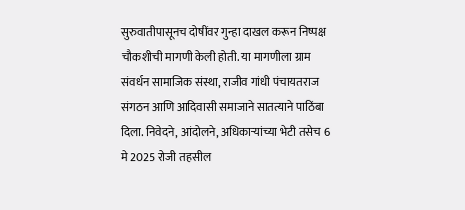सुरुवातीपासूनच दोषींवर गुन्हा दाखल करून निष्पक्ष चौकशीची मागणी केली होती. या मागणीला ग्राम संवर्धन सामाजिक संस्था, राजीव गांधी पंचायतराज संगठन आणि आदिवासी समाजाने सातत्याने पाठिंबा दिला. निवेदने, आंदोलने, अधिकाऱ्यांच्या भेटी तसेच 6 मे 2025 रोजी तहसील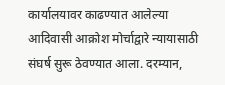कार्यालयावर काढण्यात आलेल्या आदिवासी आक्रोश मोर्चाद्वारे न्यायासाठी संघर्ष सुरू ठेवण्यात आला. दरम्यान,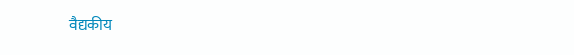वैद्यकीय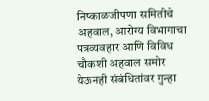निष्काळजीपणा समितीचे अहवाल, आरोग्य विभागाचा पत्रव्यवहार आणि विविध चौकशी अहवाल समोर येऊनही संबंधितांवर गुन्हा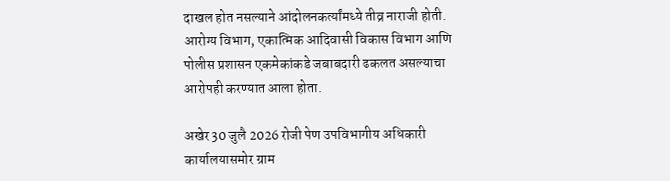दाखल होत नसल्याने आंदोलनकर्त्यांमध्ये तीव्र नाराजी होती. आरोग्य विभाग, एकात्मिक आदिवासी विकास विभाग आणि पोलीस प्रशासन एकमेकांकडे जबाबदारी ढकलत असल्याचा आरोपही करण्यात आला होता.

अखेर 30 जुलै 2026 रोजी पेण उपविभागीय अधिकारी कार्यालयासमोर ग्राम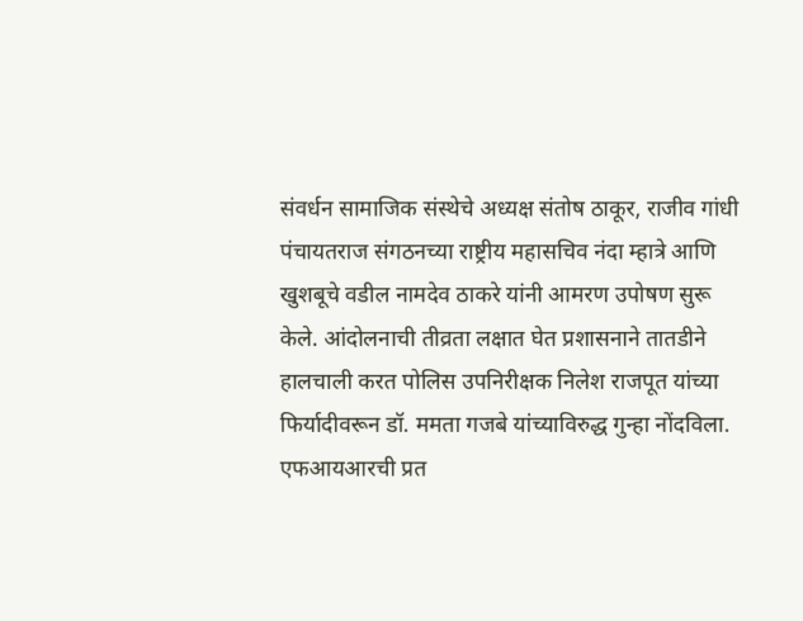संवर्धन सामाजिक संस्थेचे अध्यक्ष संतोष ठाकूर, राजीव गांधी पंचायतराज संगठनच्या राष्ट्रीय महासचिव नंदा म्हात्रे आणि खुशबूचे वडील नामदेव ठाकरे यांनी आमरण उपोषण सुरू केले. आंदोलनाची तीव्रता लक्षात घेत प्रशासनाने तातडीने हालचाली करत पोलिस उपनिरीक्षक निलेश राजपूत यांच्या फिर्यादीवरून डॉ. ममता गजबे यांच्याविरुद्ध गुन्हा नोंदविला. एफआयआरची प्रत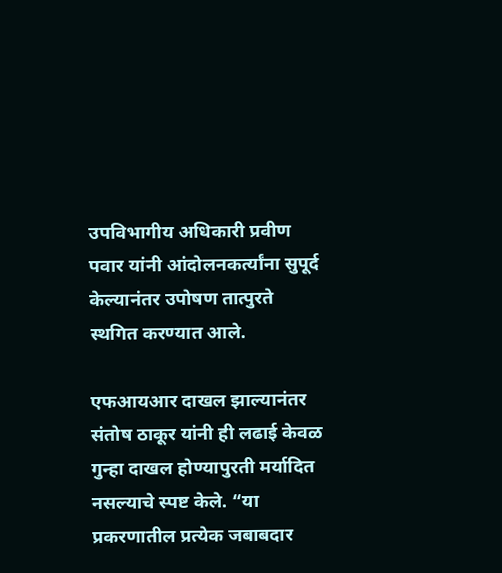उपविभागीय अधिकारी प्रवीण पवार यांनी आंदोलनकर्त्यांना सुपूर्द केल्यानंतर उपोषण तात्पुरते स्थगित करण्यात आले.

एफआयआर दाखल झाल्यानंतर संतोष ठाकूर यांनी ही लढाई केवळ गुन्हा दाखल होण्यापुरती मर्यादित नसल्याचे स्पष्ट केले. “या प्रकरणातील प्रत्येक जबाबदार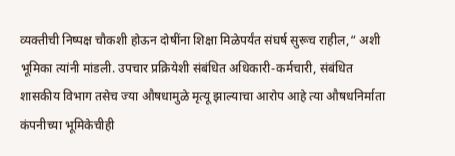व्यक्तीची निष्पक्ष चौकशी होऊन दोषींना शिक्षा मिळेपर्यंत संघर्ष सुरूच राहील,“ अशी भूमिका त्यांनी मांडली. उपचार प्रक्रियेशी संबंधित अधिकारी-कर्मचारी, संबंधित शासकीय विभाग तसेच ज्या औषधामुळे मृत्यू झाल्याचा आरोप आहे त्या औषधनिर्माता कंपनीच्या भूमिकेचीही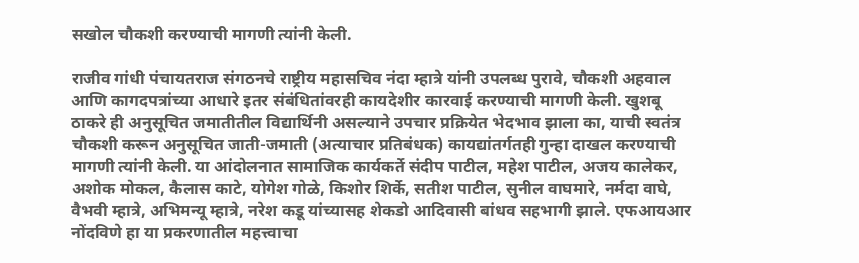सखोल चौकशी करण्याची मागणी त्यांनी केली.

राजीव गांधी पंचायतराज संगठनचे राष्ट्रीय महासचिव नंदा म्हात्रे यांनी उपलब्ध पुरावे, चौकशी अहवाल आणि कागदपत्रांच्या आधारे इतर संबंधितांवरही कायदेशीर कारवाई करण्याची मागणी केली. खुशबू ठाकरे ही अनुसूचित जमातीतील विद्यार्थिनी असल्याने उपचार प्रक्रियेत भेदभाव झाला का, याची स्वतंत्र चौकशी करून अनुसूचित जाती-जमाती (अत्याचार प्रतिबंधक) कायद्यांतर्गतही गुन्हा दाखल करण्याची मागणी त्यांनी केली. या आंदोलनात सामाजिक कार्यकर्ते संदीप पाटील, महेश पाटील, अजय कालेकर, अशोक मोकल, कैलास काटे, योगेश गोळे, किशोर शिर्के, सतीश पाटील, सुनील वाघमारे, नर्मदा वाघे, वैभवी म्हात्रे, अभिमन्यू म्हात्रे, नरेश कडू यांच्यासह शेकडो आदिवासी बांधव सहभागी झाले. एफआयआर नोंदविणे हा या प्रकरणातील महत्त्वाचा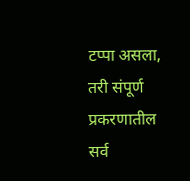टप्पा असला, तरी संपूर्ण प्रकरणातील सर्व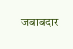जबाबदार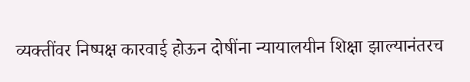व्यक्तींवर निष्पक्ष कारवाई होऊन दोषींना न्यायालयीन शिक्षा झाल्यानंतरच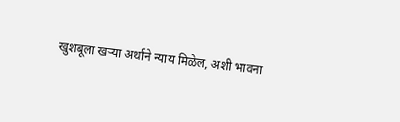खुशबूला खऱ्या अर्थाने न्याय मिळेल, अशी भावना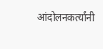आंदोलनकर्त्यांनी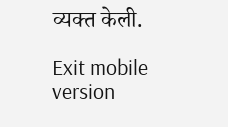व्यक्त केली.

Exit mobile version